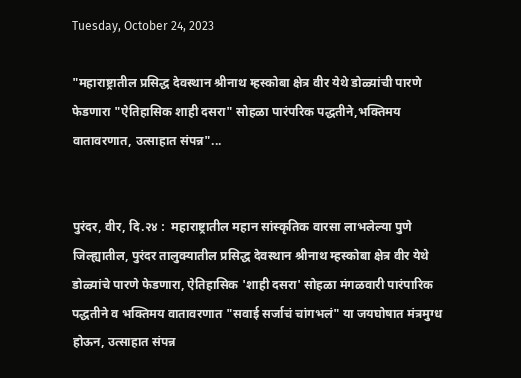Tuesday, October 24, 2023

"महाराष्ट्रातील प्रसिद्ध देवस्थान श्रीनाथ म्हस्कोबा क्षेत्र वीर येथे डोळ्यांची पारणे फेडणारा "ऐतिहासिक शाही दसरा" सोहळा पारंपरिक पद्धतीने,भक्तिमय वातावरणात, उत्साहात संपन्न"...


पुरंदर, वीर, दि.२४ :  महाराष्ट्रातील महान सांस्कृतिक वारसा लाभलेल्या पुणे जिल्ह्यातील, पुरंदर तालुक्यातील प्रसिद्ध देवस्थान श्रीनाथ म्हस्कोबा क्षेत्र वीर येथे डोळ्यांचे पारणे फेडणारा, ऐतिहासिक 'शाही दसरा' सोहळा मंगळवारी पारंपारिक पद्धतीने व भक्तिमय वातावरणात "सवाई सर्जाचं चांगभलं" या जयघोषात मंत्रमुग्ध होऊन, उत्साहात संपन्न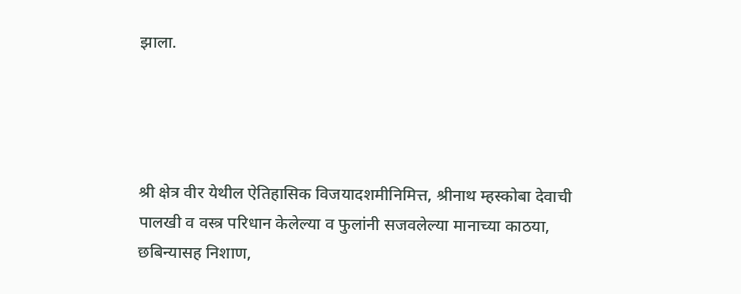झाला.




श्री क्षेत्र वीर येथील ऐतिहासिक विजयादशमीनिमित्त, श्रीनाथ म्हस्कोबा देवाची पालखी व वस्त्र परिधान केलेल्या व फुलांनी सजवलेल्या मानाच्या काठया, छबिन्यासह निशाण,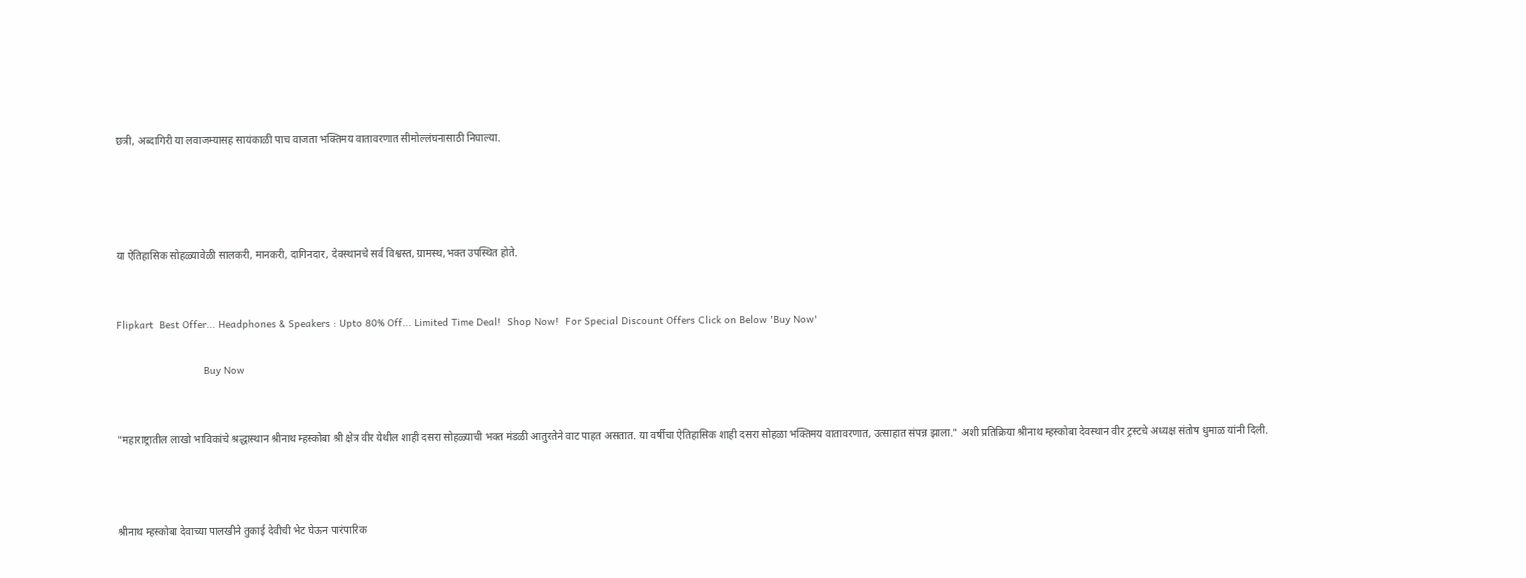छत्री, अब्दागिरी या लवाजम्यासह सायंकाळी पाच वाजता भक्तिमय वातावरणात सीमोल्लंघनासाठी निघाल्या.




या ऐतिहासिक सोहळ्यावेळी सालकरी, मानकरी, दागिनदार, देवस्थानचे सर्व विश्वस्त, ग्रामस्थ,भक्त उपस्थित होते.


Flipkart  Best Offer... Headphones & Speakers : Upto 80% Off... Limited Time Deal!  Shop Now!  For Special Discount Offers Click on Below 'Buy Now'

                             Buy Now


"महाराष्ट्रातील लाखो भाविकांचे श्रद्धास्थान श्रीनाथ म्हस्कोबा श्री क्षेत्र वीर येथील शाही दसरा सोहळ्याची भक्त मंडळी आतुरतेने वाट पाहत असतात. या वर्षीचा ऐतिहासिक शाही दसरा सोहळा भक्तिमय वातावरणात, उत्साहात संपन्न झाला." अशी प्रतिक्रिया श्रीनाथ म्हस्कोबा देवस्थान वीर ट्रस्टचे अध्यक्ष संतोष धुमाळ यांनी दिली.



श्रीनाथ म्हस्कोबा देवाच्या पालखीने तुकाई देवीची भेट घेऊन पारंपारिक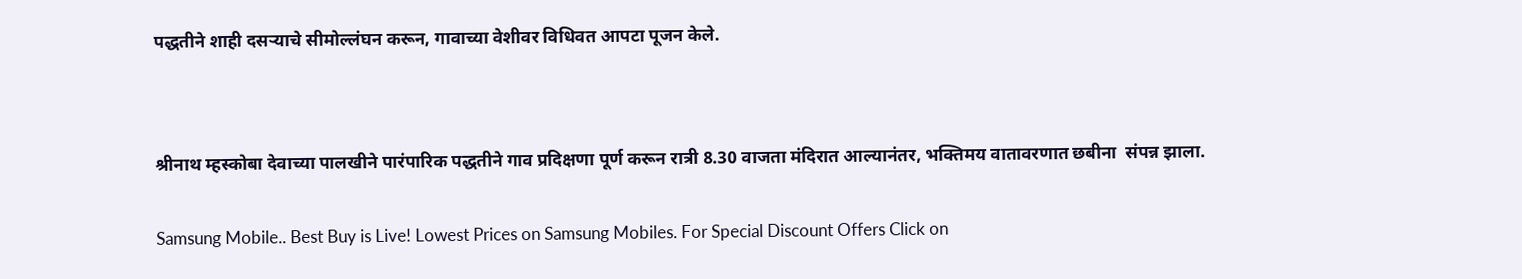पद्धतीने शाही दसऱ्याचे सीमोल्लंघन करून, गावाच्या वेशीवर विधिवत आपटा पूजन केले.




श्रीनाथ म्हस्कोबा देवाच्या पालखीने पारंपारिक पद्धतीने गाव प्रदिक्षणा पूर्ण करून रात्री 8.30 वाजता मंदिरात आल्यानंतर, भक्तिमय वातावरणात छबीना  संपन्न झाला.


Samsung Mobile.. Best Buy is Live! Lowest Prices on Samsung Mobiles. For Special Discount Offers Click on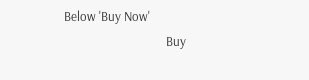Below 'Buy Now'
                                  Buy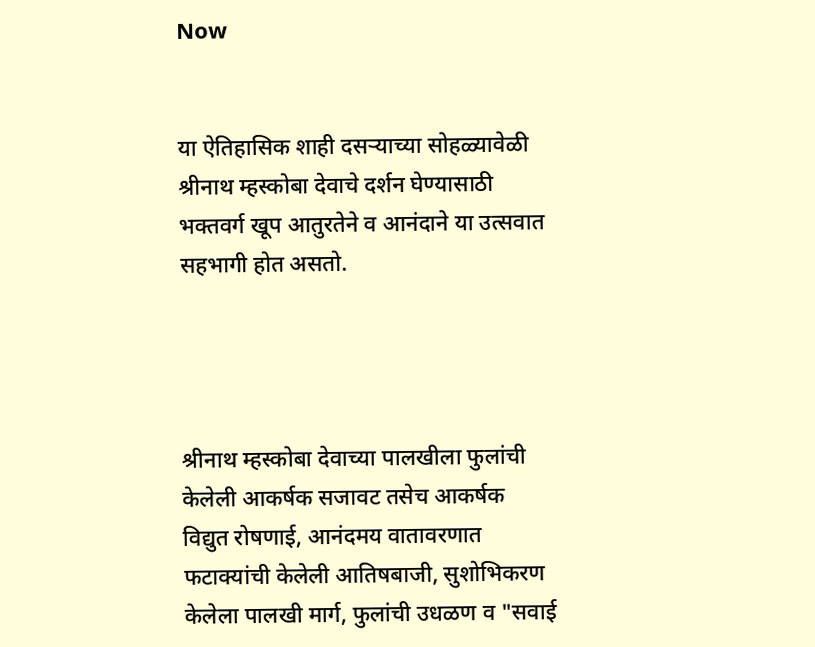Now


या ऐतिहासिक शाही दसऱ्याच्या सोहळ्यावेळी श्रीनाथ म्हस्कोबा देवाचे दर्शन घेण्यासाठी भक्तवर्ग खूप आतुरतेने व आनंदाने या उत्सवात सहभागी होत असतो.




श्रीनाथ म्हस्कोबा देवाच्या पालखीला फुलांची केलेली आकर्षक सजावट तसेच आकर्षक विद्युत रोषणाई, आनंदमय वातावरणात फटाक्यांची केलेली आतिषबाजी, सुशोभिकरण केलेला पालखी मार्ग, फुलांची उधळण व "सवाई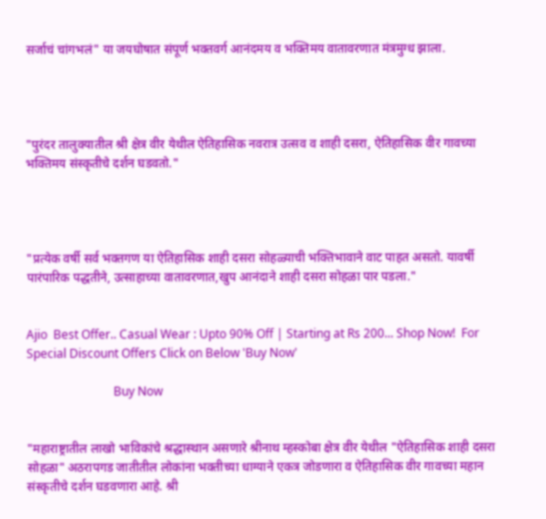सर्जाचं चांगभलं" या जयघोषात संपूर्ण भक्तवर्ग आनंदमय व भक्तिमय वातावरणात मंत्रमुग्ध झाला.




"पुरंदर तालुक्यातील श्री क्षेत्र वीर येथील ऐतिहासिक नवरात्र उत्सव व शाही दसरा, ऐतिहासिक वीर गावच्या भक्तिमय संस्कृतीचे दर्शन घडवतो."




"प्रत्येक वर्षी सर्व भक्तगण या ऐतिहासिक शाही दसरा सोहळ्याची भक्तिभावाने वाट पाहत असतो. यावर्षी पारंपारिक पद्धतीने, उत्साहाच्या वातावरणात,खुप आनंदाने शाही दसरा सोहळा पार पडला."


Ajio  Best Offer.. Casual Wear : Upto 90% Off | Starting at Rs 200... Shop Now!  For Special Discount Offers Click on Below 'Buy Now'

                             Buy Now


"महाराष्ट्रातील लाखो भाविकांचे श्रद्धास्थान असणारे श्रीनाथ म्हस्कोबा क्षेत्र वीर येथील "ऐतिहासिक शाही दसरा सोहळा" अठरापगड जातीतील लोकांना भक्तीच्या धाग्याने एकत्र जोडणारा व ऐतिहासिक वीर गावच्या महान संस्कृतीचे दर्शन घडवणारा आहे. श्री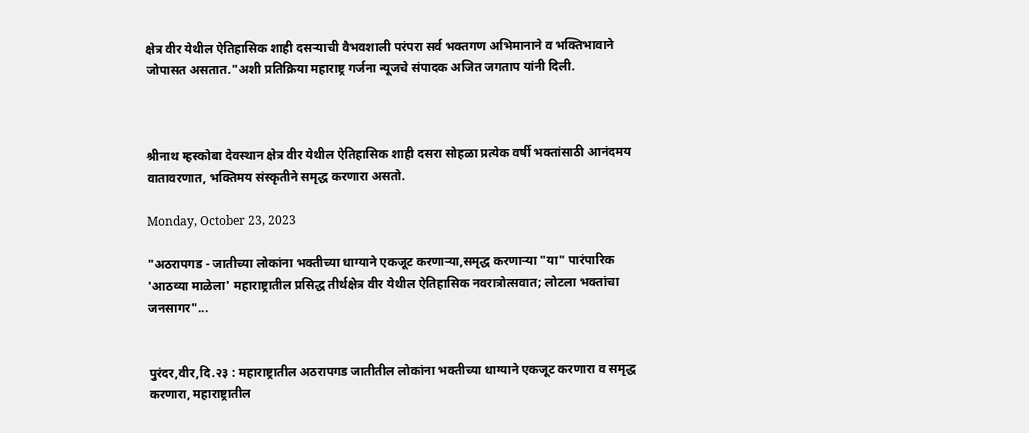क्षेत्र वीर येथील ऐतिहासिक शाही दसऱ्याची वैभवशाली परंपरा सर्व भक्तगण अभिमानाने व भक्तिभावाने जोपासत असतात."अशी प्रतिक्रिया महाराष्ट्र गर्जना न्यूजचे संपादक अजित जगताप यांनी दिली.



श्रीनाथ म्हस्कोबा देवस्थान क्षेत्र वीर येथील ऐतिहासिक शाही दसरा सोहळा प्रत्येक वर्षी भक्तांसाठी आनंदमय वातावरणात, भक्तिमय संस्कृतीने समृद्ध करणारा असतो.

Monday, October 23, 2023

"अठरापगड - जातीच्या लोकांना भक्तीच्या धाग्याने एकजूट करणाऱ्या,समृद्ध करणाऱ्या "या" पारंपारिक 'आठव्या माळेला' महाराष्ट्रातील प्रसिद्ध तीर्थक्षेत्र वीर येथील ऐतिहासिक नवरात्रोत्सवात; लोटला भक्तांचा जनसागर"...


पुरंदर,वीर,दि.२३ : महाराष्ट्रातील अठरापगड जातीतील लोकांना भक्तीच्या धाग्याने एकजूट करणारा व समृद्ध करणारा, महाराष्ट्रातील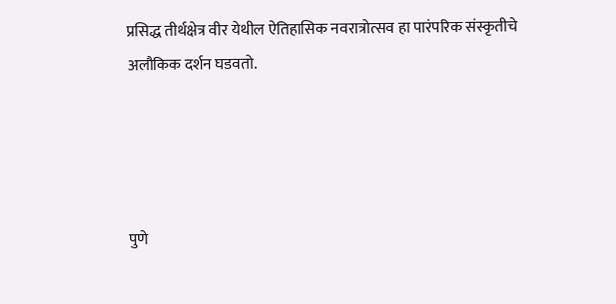प्रसिद्ध तीर्थक्षेत्र वीर येथील ऐतिहासिक नवरात्रोत्सव हा पारंपरिक संस्कृतीचे अलौकिक दर्शन घडवतो.




पुणे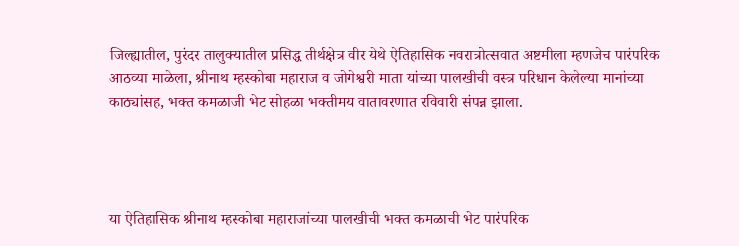जिल्ह्यातील, पुरंदर तालुक्यातील प्रसिद्ध तीर्थक्षेत्र वीर येथे ऐतिहासिक नवरात्रोत्सवात अष्टमीला म्हणजेच पारंपरिक आठव्या माळेला, श्रीनाथ म्हस्कोबा महाराज व जोगेश्वरी माता यांच्या पालखीची वस्त्र परिधान केलेल्या मानांच्या काठ्यांसह, भक्त कमळाजी भेट सोहळा भक्तीमय वातावरणात रविवारी संपन्न झाला.




या ऐतिहासिक श्रीनाथ म्हस्कोबा महाराजांच्या पालखीची भक्त कमळाची भेट पारंपरिक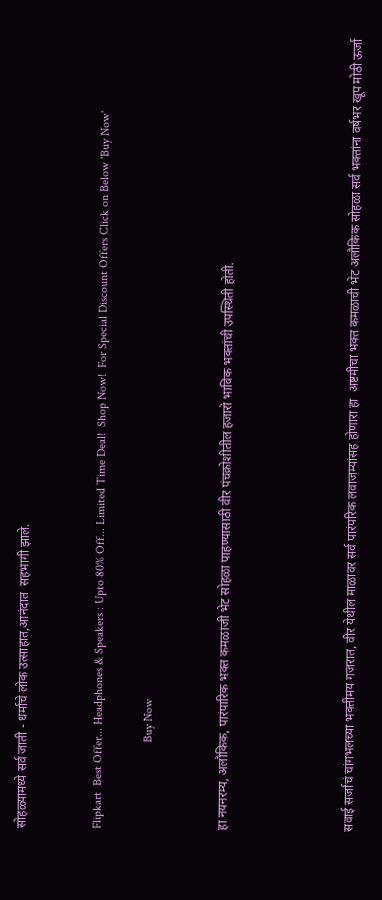सोहळ्यामध्ये सर्व जाती - धर्माचे लोक उत्साहात,आनंदात  सहभागी झाले.


Flipkart  Best Offer... Headphones & Speakers : Upto 80% Off... Limited Time Deal!  Shop Now!  For Special Discount Offers Click on Below 'Buy Now'

                             Buy Now


हा नयनरम्य, अलौकिक, पारंपारिक भक्त कमळाजी भेट सोहळा पाहण्यासाठी वीर पंचक्रोशीतील हजारो भाविक भक्तांची उपस्थिती होती.




सवाई सर्जाचं चांगभलच्या भक्तीमय गजरात, वीर येथील माळावर सर्व पारंपरिक लवाजम्यांसह होणारा हा  अष्टमीचा भक्त कमळाची भेट अलौकिक सोहळा सर्व भक्तांना वर्षभर खूप मोठी ऊर्जा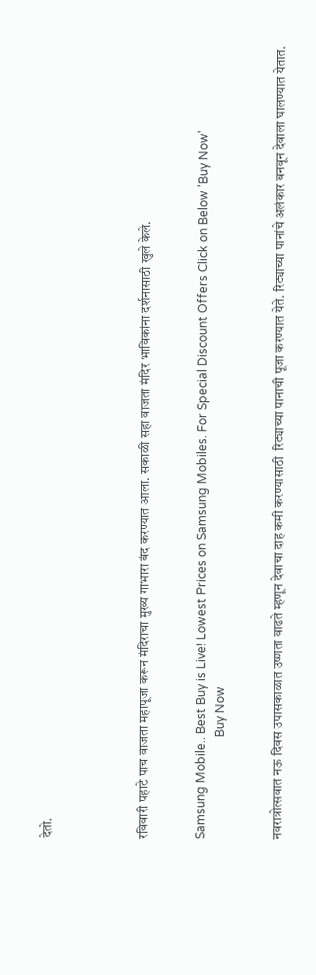देतो.




रविवारी पहाटे पाच वाजता महापूजा करून मंदिराचा मुख्य गाभारा बंद करण्यात आला. सकाळी सहा वाजता मंदिर भाविकांना दर्शनासाठी खुले केले.


Samsung Mobile.. Best Buy is Live! Lowest Prices on Samsung Mobiles. For Special Discount Offers Click on Below 'Buy Now'
                                  Buy Now


नवरात्रोत्सवात नऊ दिवस उपासकाळात उष्णता वाढते म्हणून देवाचा दाह कमी करण्यासाठी  रिट्याच्या पानाची पूजा करण्यात येते. रिट्याच्या पानांचे अलंकार बनवून देवाला घालण्यात येतात.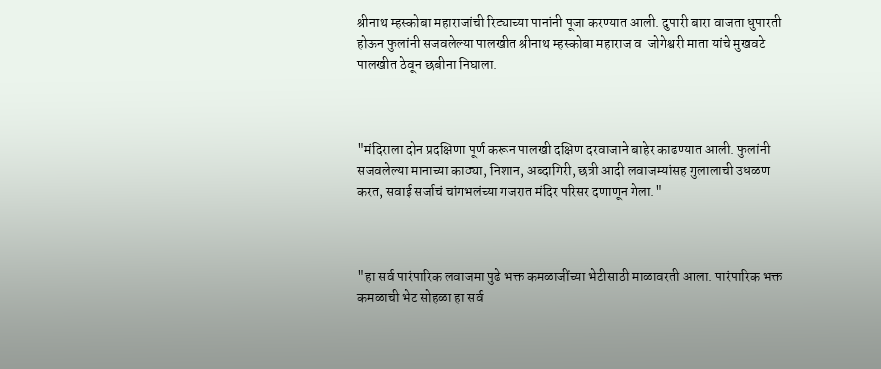श्रीनाथ म्हस्कोबा महाराजांची रिट्याच्या पानांनी पूजा करण्यात आली. दुपारी बारा वाजता धुपारती होऊन फुलांनी सजवलेल्या पालखीत श्रीनाथ म्हस्कोबा महाराज व  जोगेश्वरी माता यांचे मुखवटे पालखीत ठेवून छबीना निघाला.



"मंदिराला दोन प्रदक्षिणा पूर्ण करून पालखी दक्षिण दरवाजाने बाहेर काढण्यात आली. फुलांनी सजवलेल्या मानाच्या काठ्या, निशान, अब्दागिरी, छत्री आदी लवाजम्यांसह गुलालाची उधळण करत, सवाई सर्जाचं चांगभलंच्या गजरात मंदिर परिसर दणाणून गेला."



"हा सर्व पारंपारिक लवाजमा पुढे भक्त कमळाजींच्या भेटीसाठी माळावरती आला. पारंपारिक भक्त कमळाची भेट सोहळा हा सर्व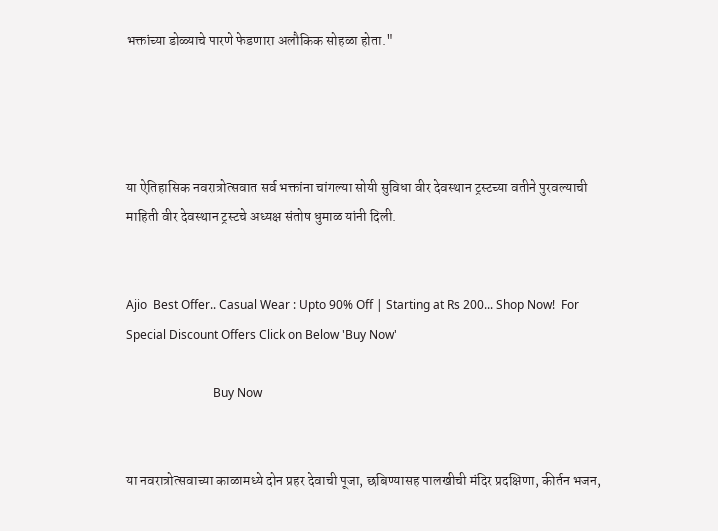भक्तांच्या डोळ्याचे पारणे फेडणारा अलौकिक सोहळा होता."




या ऐतिहासिक नवरात्रोत्सवात सर्व भक्तांना चांगल्या सोयी सुविधा वीर देवस्थान ट्रस्टच्या वतीने पुरवल्याची माहिती वीर देवस्थान ट्रस्टचे अध्यक्ष संतोष धुमाळ यांनी दिली.


Ajio  Best Offer.. Casual Wear : Upto 90% Off | Starting at Rs 200... Shop Now!  For Special Discount Offers Click on Below 'Buy Now'

                             Buy Now


या नवरात्रोत्सवाच्या काळामध्ये दोन प्रहर देवाची पूजा, छबिण्यासह पालखीची मंदिर प्रदक्षिणा, कीर्तन भजन,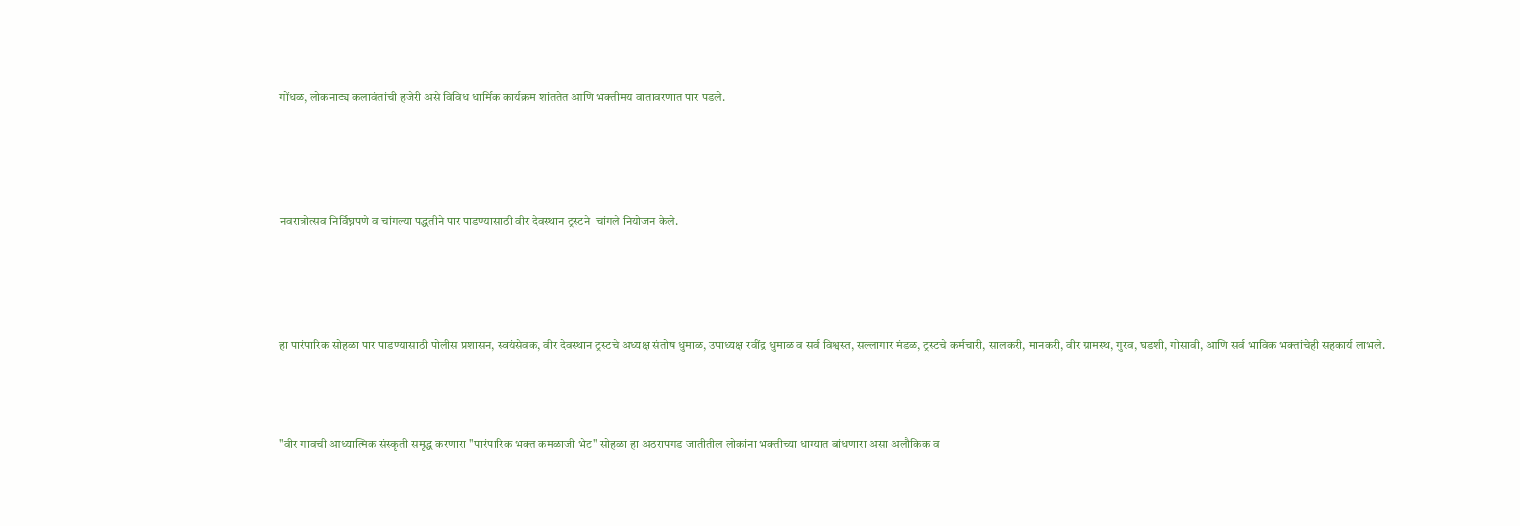गोंधळ, लोकनाट्य कलावंतांची हजेरी असे विविध धार्मिक कार्यक्रम शांततेत आणि भक्तीमय वातावरणात पार पडले.




नवरात्रोत्सव निर्विघ्नपणे व चांगल्या पद्धतीने पार पाडण्यासाठी वीर देवस्थान ट्रस्टने  चांगले नियोजन केले.




हा पारंपारिक सोहळा पार पाडण्यासाठी पोलीस प्रशासन, स्वयंसेवक, वीर देवस्थान ट्रस्टचे अध्यक्ष संतोष धुमाळ, उपाध्यक्ष रवींद्र धुमाळ व सर्व विश्वस्त, सल्लागार मंडळ, ट्रस्टचे कर्मचारी, सालकरी, मानकरी, वीर ग्रामस्थ, गुरव, घडशी, गोसावी, आणि सर्व भाविक भक्तांचेही सहकार्य लाभले.



"वीर गावची आध्यात्मिक संस्कृती समृद्ध करणारा "पारंपारिक भक्त कमळाजी भेट" सोहळा हा अठरापगड जातीतील लोकांना भक्तीच्या धाग्यात बांधणारा असा अलौकिक व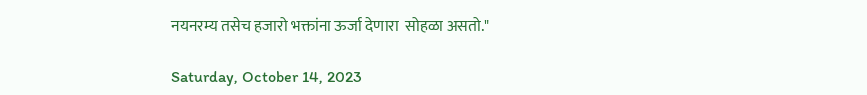नयनरम्य तसेच हजारो भक्तांना ऊर्जा देणारा  सोहळा असतो."

Saturday, October 14, 2023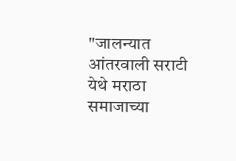"जालन्यात आंतरवाली सराटी येथे मराठा समाजाच्या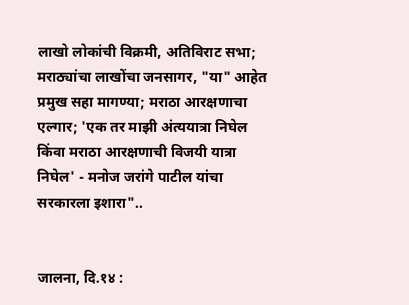लाखो लोकांची विक्रमी, अतिविराट सभा; मराठ्यांचा लाखोंचा जनसागर, "या" आहेत प्रमुख सहा मागण्या; मराठा आरक्षणाचा एल्गार; 'एक तर माझी अंत्ययात्रा निघेल किंवा मराठा आरक्षणाची विजयी यात्रा निघेल' - मनोज जरांगे पाटील यांचा सरकारला इशारा"..


जालना, दि.१४ :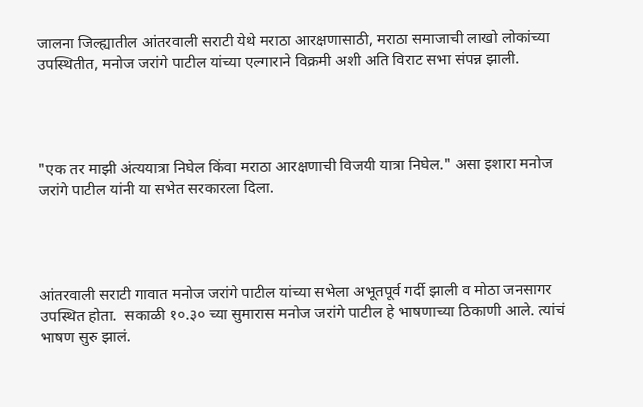जालना जिल्ह्यातील आंतरवाली सराटी येथे मराठा आरक्षणासाठी, मराठा समाजाची लाखो लोकांच्या उपस्थितीत, मनोज जरांगे पाटील यांच्या एल्गाराने विक्रमी अशी अति विराट सभा संपन्न झाली.




"एक तर माझी अंत्ययात्रा निघेल किंवा मराठा आरक्षणाची विजयी यात्रा निघेल." असा इशारा मनोज जरांगे पाटील यांनी या सभेत सरकारला दिला.




आंतरवाली सराटी गावात मनोज जरांगे पाटील यांच्या सभेला अभूतपूर्व गर्दी झाली व मोठा जनसागर उपस्थित होता.  सकाळी १०.३० च्या सुमारास मनोज जरांगे पाटील हे भाषणाच्या ठिकाणी आले. त्यांचं भाषण सुरु झालं.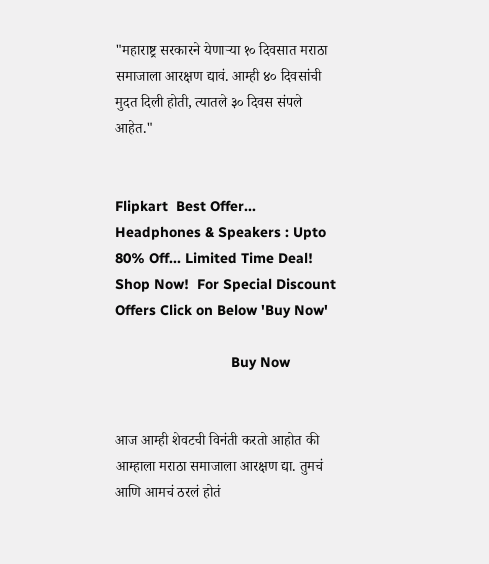"महाराष्ट्र सरकारने येणाऱ्या १० दिवसात मराठा समाजाला आरक्षण द्यावं. आम्ही ४० दिवसांची मुदत दिली होती, त्यातले ३० दिवस संपले आहेत."


Flipkart  Best Offer... Headphones & Speakers : Upto 80% Off... Limited Time Deal!  Shop Now!  For Special Discount Offers Click on Below 'Buy Now'

                             Buy Now


आज आम्ही शेवटची विनंती करतो आहोत की आम्हाला मराठा समाजाला आरक्षण द्या. तुमचं आणि आमचं ठरलं होतं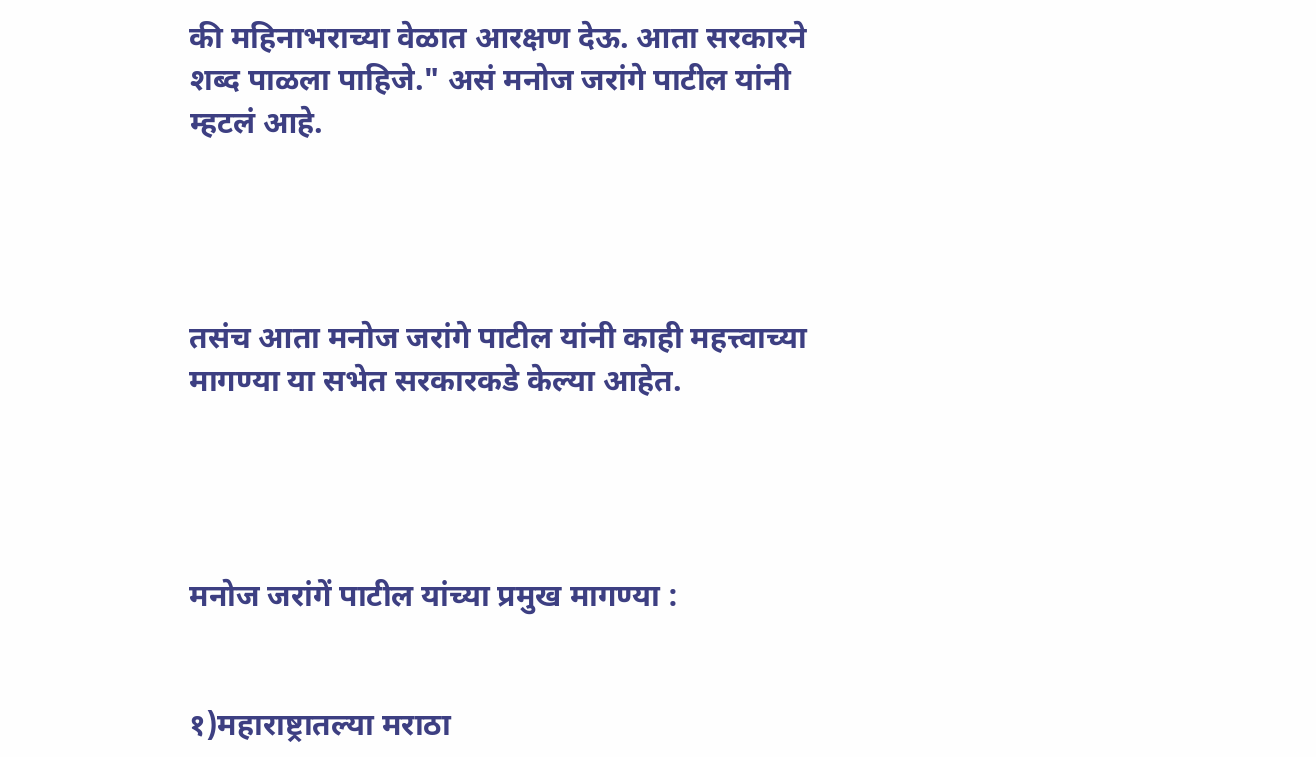की महिनाभराच्या वेळात आरक्षण देऊ. आता सरकारने शब्द पाळला पाहिजे." असं मनोज जरांगे पाटील यांनी म्हटलं आहे.




तसंच आता मनोज जरांगे पाटील यांनी काही महत्त्वाच्या मागण्या या सभेत सरकारकडे केल्या आहेत.




मनोज जरांगें पाटील यांच्या प्रमुख मागण्या :


१)महाराष्ट्रातल्या मराठा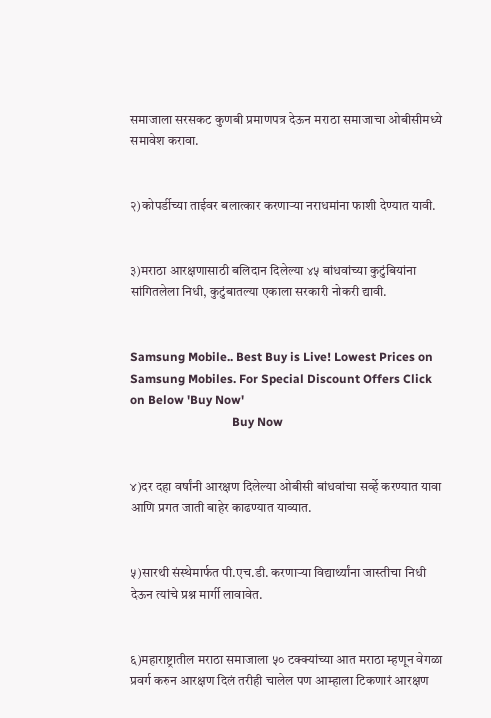समाजाला सरसकट कुणबी प्रमाणपत्र देऊन मराठा समाजाचा ओबीसीमध्ये समावेश करावा.


२)कोपर्डीच्या ताईवर बलात्कार करणाऱ्या नराधमांना फाशी देण्यात यावी.


३)मराठा आरक्षणासाठी बलिदान दिलेल्या ४५ बांधवांच्या कुटुंबियांना सांगितलेला निधी, कुटुंबातल्या एकाला सरकारी नोकरी द्यावी.


Samsung Mobile.. Best Buy is Live! Lowest Prices on Samsung Mobiles. For Special Discount Offers Click on Below 'Buy Now'
                                  Buy Now


४)दर दहा वर्षांनी आरक्षण दिलेल्या ओबीसी बांधवांचा सर्व्हे करण्यात यावा आणि प्रगत जाती बाहेर काढण्यात याव्यात.


५)सारथी संस्थेमार्फत पी.एच.डी. करणाऱ्या विद्यार्थ्यांना जास्तीचा निधी देऊन त्यांचे प्रश्न मार्गी लावावेत.


६)महाराष्ट्रातील मराठा समाजाला ५० टक्क्यांच्या आत मराठा म्हणून वेगळा प्रवर्ग करुन आरक्षण दिलं तरीही चालेल पण आम्हाला टिकणारं आरक्षण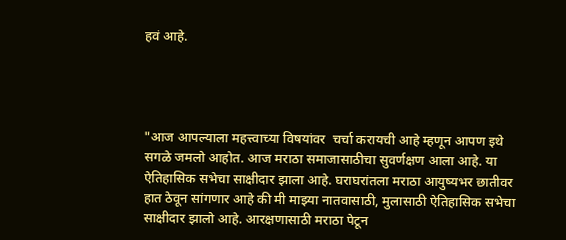हवं आहे.




"आज आपल्याला महत्त्वाच्या विषयांवर  चर्चा करायची आहे म्हणून आपण इथे सगळे जमलो आहोत. आज मराठा समाजासाठीचा सुवर्णक्षण आला आहे. या ऐतिहासिक सभेचा साक्षीदार झाला आहे. घराघरांतला मराठा आयुष्यभर छातीवर हात ठेवून सांगणार आहे की मी माझ्या नातवासाठी, मुलासाठी ऐतिहासिक सभेचा साक्षीदार झालो आहे. आरक्षणासाठी मराठा पेटून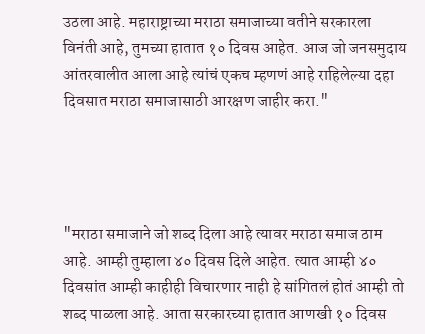उठला आहे. महाराष्ट्राच्या मराठा समाजाच्या वतीने सरकारला विनंती आहे, तुमच्या हातात १० दिवस आहेत. आज जो जनसमुदाय आंतरवालीत आला आहे त्यांचं एकच म्हणणं आहे राहिलेल्या दहा दिवसात मराठा समाजासाठी आरक्षण जाहीर करा."




"मराठा समाजाने जो शब्द दिला आहे त्यावर मराठा समाज ठाम आहे. आम्ही तुम्हाला ४० दिवस दिले आहेत. त्यात आम्ही ४० दिवसांत आम्ही काहीही विचारणार नाही हे सांगितलं होतं आम्ही तो शब्द पाळला आहे. आता सरकारच्या हातात आणखी १० दिवस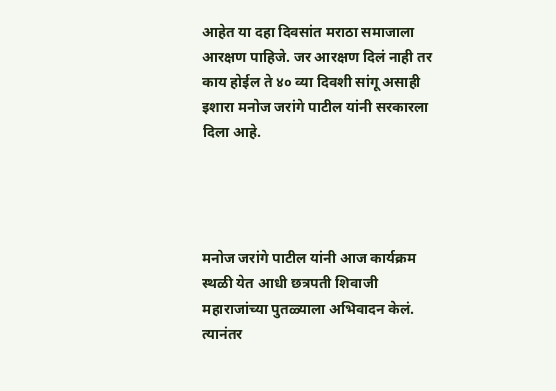आहेत या दहा दिवसांत मराठा समाजाला आरक्षण पाहिजे. जर आरक्षण दिलं नाही तर काय होईल ते ४० व्या दिवशी सांगू असाही इशारा मनोज जरांगे पाटील यांनी सरकारला दिला आहे.




मनोज जरांगे पाटील यांनी आज कार्यक्रम स्थळी येत आधी छत्रपती शिवाजी महाराजांच्या पुतळ्याला अभिवादन केलं. त्यानंतर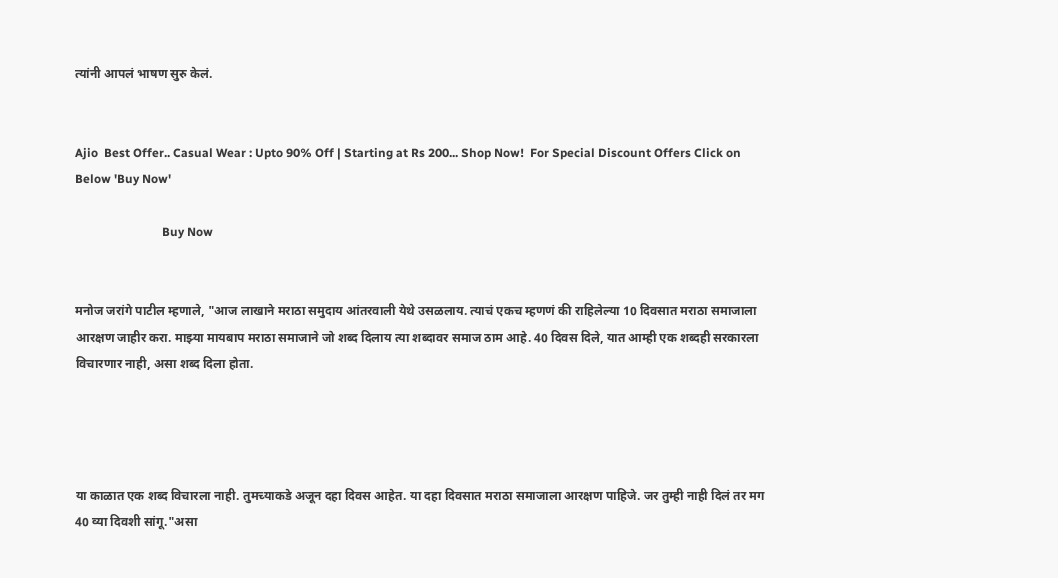त्यांनी आपलं भाषण सुरु केलं.


Ajio  Best Offer.. Casual Wear : Upto 90% Off | Starting at Rs 200... Shop Now!  For Special Discount Offers Click on Below 'Buy Now'

                             Buy Now


मनोज जरांगे पाटील म्हणाले, "आज लाखाने मराठा समुदाय आंतरवाली येथे उसळलाय. त्याचं एकच म्हणणं की राहिलेल्या 10 दिवसात मराठा समाजाला आरक्षण जाहीर करा. माझ्या मायबाप मराठा समाजाने जो शब्द दिलाय त्या शब्दावर समाज ठाम आहे. 40 दिवस दिले, यात आम्ही एक शब्दही सरकारला विचारणार नाही, असा शब्द दिला होता.




या काळात एक शब्द विचारला नाही. तुमच्याकडे अजून दहा दिवस आहेत. या दहा दिवसात मराठा समाजाला आरक्षण पाहिजे. जर तुम्ही नाही दिलं तर मग 40 व्या दिवशी सांगू."असा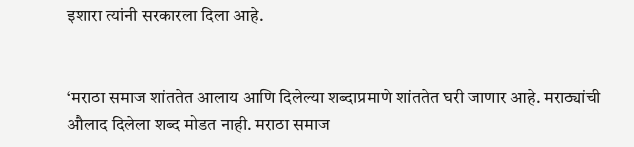इशारा त्यांनी सरकारला दिला आहे.


‘मराठा समाज शांततेत आलाय आणि दिलेल्या शब्दाप्रमाणे शांततेत घरी जाणार आहे. मराठ्यांची औलाद दिलेला शब्द मोडत नाही. मराठा समाज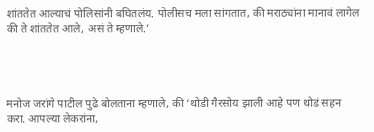शांततेत आल्याचं पोलिसांनी बघितलंय. पोलीसच मला सांगतात, की मराठ्यांना मानावं लागेल की ते शांततेत आले, असं ते म्हणाले.’




मनोज जरांगे पाटील पुढे बोलताना म्हणाले, की ‘थोडी गैरसोय झाली आहे पण थोडं सहन करा. आपल्या लेकरांना,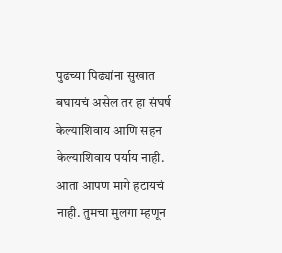पुढच्या पिढ्यांना सुखात बघायचं असेल तर हा संघर्ष केल्याशिवाय आणि सहन केल्याशिवाय पर्याय नाही. आता आपण मागे हटायचं नाही. तुमचा मुलगा म्हणून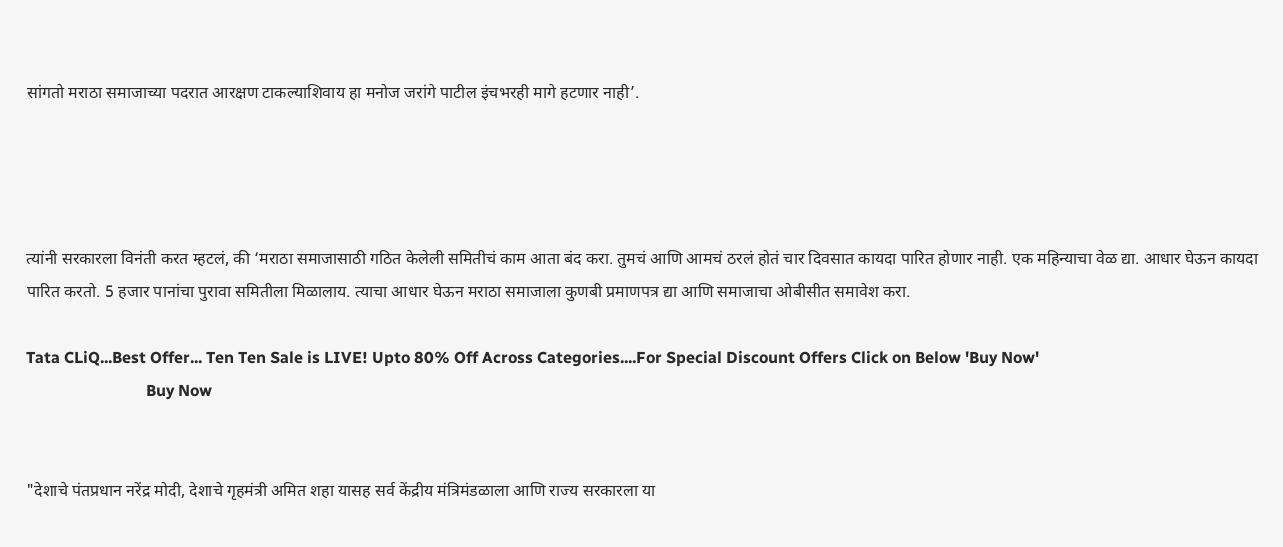सांगतो मराठा समाजाच्या पदरात आरक्षण टाकल्याशिवाय हा मनोज जरांगे पाटील इंचभरही मागे हटणार नाही’.




त्यांनी सरकारला विनंती करत म्हटलं, की ‘मराठा समाजासाठी गठित केलेली समितीचं काम आता बंद करा. तुमचं आणि आमचं ठरलं होतं चार दिवसात कायदा पारित होणार नाही. एक महिन्याचा वेळ द्या. आधार घेऊन कायदा पारित करतो. 5 हजार पानांचा पुरावा समितीला मिळालाय. त्याचा आधार घेऊन मराठा समाजाला कुणबी प्रमाणपत्र द्या आणि समाजाचा ओबीसीत समावेश करा.

Tata CLiQ...Best Offer... Ten Ten Sale is LIVE! Upto 80% Off Across Categories....For Special Discount Offers Click on Below 'Buy Now'
                              Buy Now


"देशाचे पंतप्रधान नरेंद्र मोदी, देशाचे गृहमंत्री अमित शहा यासह सर्व केंद्रीय मंत्रिमंडळाला आणि राज्य सरकारला या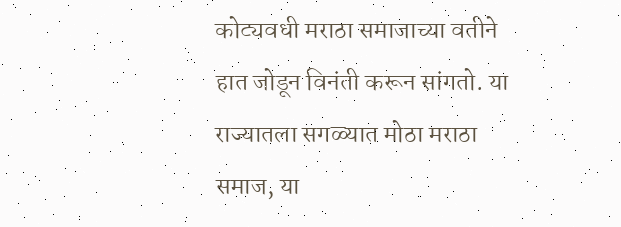कोट्यवधी मराठा समाजाच्या वतीने हात जोडून विनंती करून सांगतो. या राज्यातला सगळ्यात मोठा मराठा समाज, या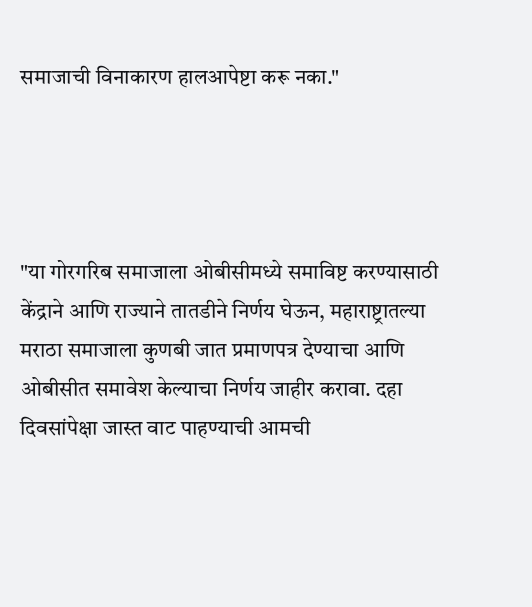समाजाची विनाकारण हालआपेष्टा करू नका."




"या गोरगरिब समाजाला ओबीसीमध्ये समाविष्ट करण्यासाठी केंद्राने आणि राज्याने तातडीने निर्णय घेऊन, महाराष्ट्रातल्या मराठा समाजाला कुणबी जात प्रमाणपत्र देण्याचा आणि ओबीसीत समावेश केल्याचा निर्णय जाहीर करावा. दहा दिवसांपेक्षा जास्त वाट पाहण्याची आमची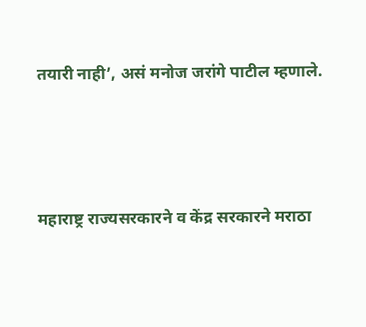तयारी नाही’, असं मनोज जरांगे पाटील म्हणाले.




महाराष्ट्र राज्यसरकारने व केंद्र सरकारने मराठा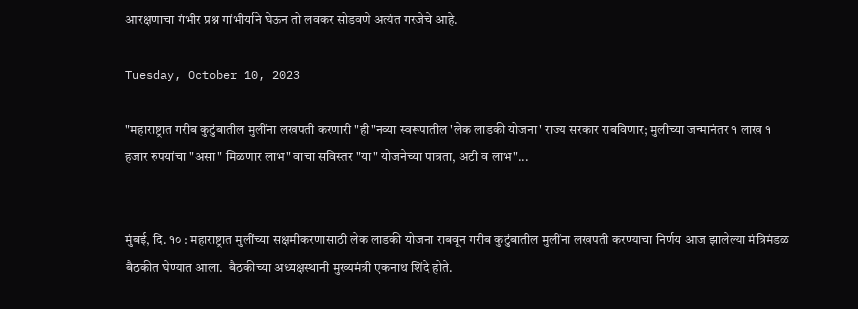आरक्षणाचा गंभीर प्रश्न गांभीर्याने घेऊन तो लवकर सोडवणे अत्यंत गरजेचे आहे.

Tuesday, October 10, 2023

"महाराष्ट्रात गरीब कुटुंबातील मुलींना लखपती करणारी "ही"नव्या स्वरूपातील 'लेक लाडकी योजना' राज्य सरकार राबविणार; मुलीच्या जन्मानंतर १ लाख १ हजार रुपयांचा "असा" मिळणार लाभ" वाचा सविस्तर "या" योजनेच्या पात्रता, अटी व लाभ"...


मुंबई, दि. १० : महाराष्ट्रात मुलींच्या सक्षमीकरणासाठी लेक लाडकी योजना राबवून गरीब कुटुंबातील मुलींना लखपती करण्याचा निर्णय आज झालेल्या मंत्रिमंडळ बैठकीत घेण्यात आला.  बैठकीच्या अध्यक्षस्थानी मुख्यमंत्री एकनाथ शिंदे होते.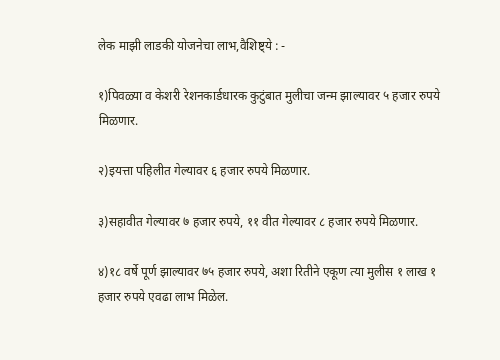लेक माझी लाडकी योजनेचा लाभ,वैशिष्ट्ये : -

१)पिवळ्या व केशरी रेशनकार्डधारक कुटुंबात मुलीचा जन्म झाल्यावर ५ हजार रुपये मिळणार.

२)इयत्ता पहिलीत गेल्यावर ६ हजार रुपये मिळणार.

३)सहावीत गेल्यावर ७ हजार रुपये, ११ वीत गेल्यावर ८ हजार रुपये मिळणार.

४)१८ वर्षे पूर्ण झाल्यावर ७५ हजार रुपये, अशा रितीने एकूण त्या मुलीस १ लाख १ हजार रुपये एवढा लाभ मिळेल.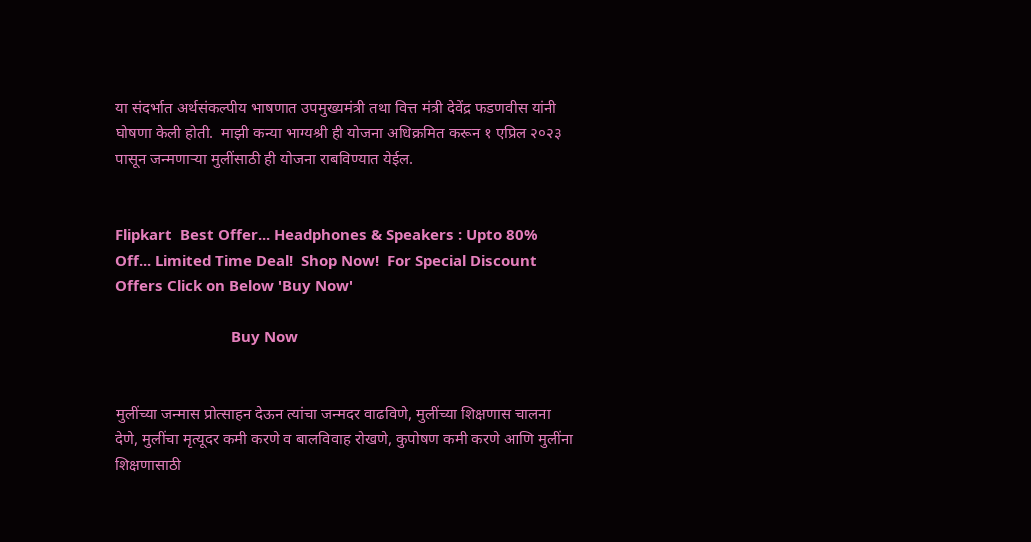या संदर्भात अर्थसंकल्पीय भाषणात उपमुख्यमंत्री तथा वित्त मंत्री देवेंद्र फडणवीस यांनी घोषणा केली होती.  माझी कन्या भाग्यश्री ही योजना अधिक्रमित करून १ एप्रिल २०२३ पासून जन्मणाऱ्या मुलींसाठी ही योजना राबविण्यात येईल.


Flipkart  Best Offer... Headphones & Speakers : Upto 80% Off... Limited Time Deal!  Shop Now!  For Special Discount Offers Click on Below 'Buy Now'

                             Buy Now


मुलींच्या जन्मास प्रोत्साहन देऊन त्यांचा जन्मदर वाढविणे, मुलींच्या शिक्षणास चालना देणे, मुलींचा मृत्यूदर कमी करणे व बालविवाह रोखणे, कुपोषण कमी करणे आणि मुलींना शिक्षणासाठी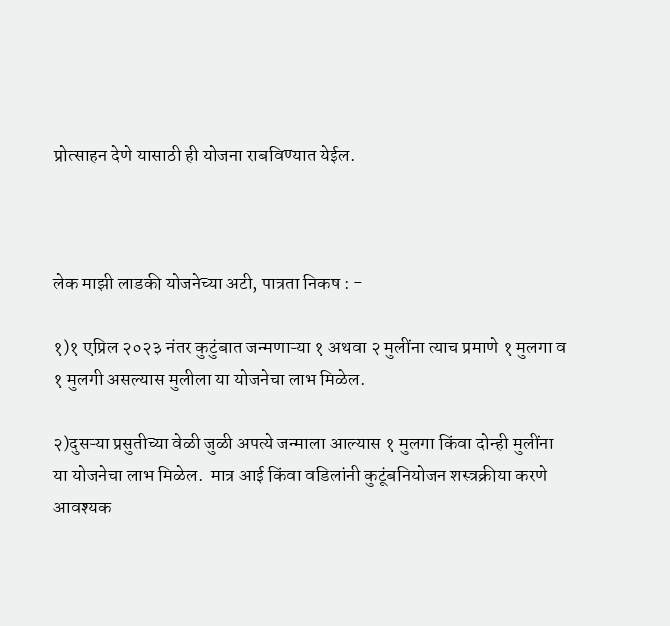प्रोत्साहन देणे यासाठी ही योजना राबविण्यात येईल.



लेक माझी लाडकी योजनेच्या अटी, पात्रता निकष : -

१)१ एप्रिल २०२३ नंतर कुटुंबात जन्मणाऱ्या १ अथवा २ मुलींना त्याच प्रमाणे १ मुलगा व १ मुलगी असल्यास मुलीला या योजनेचा लाभ मिळेल.

२)दुसऱ्या प्रसुतीच्या वेळी जुळी अपत्ये जन्माला आल्यास १ मुलगा किंवा दोन्ही मुलींना या योजनेचा लाभ मिळेल.  मात्र आई किंवा वडिलांनी कुटूंबनियोजन शस्त्रक्रीया करणे आवश्यक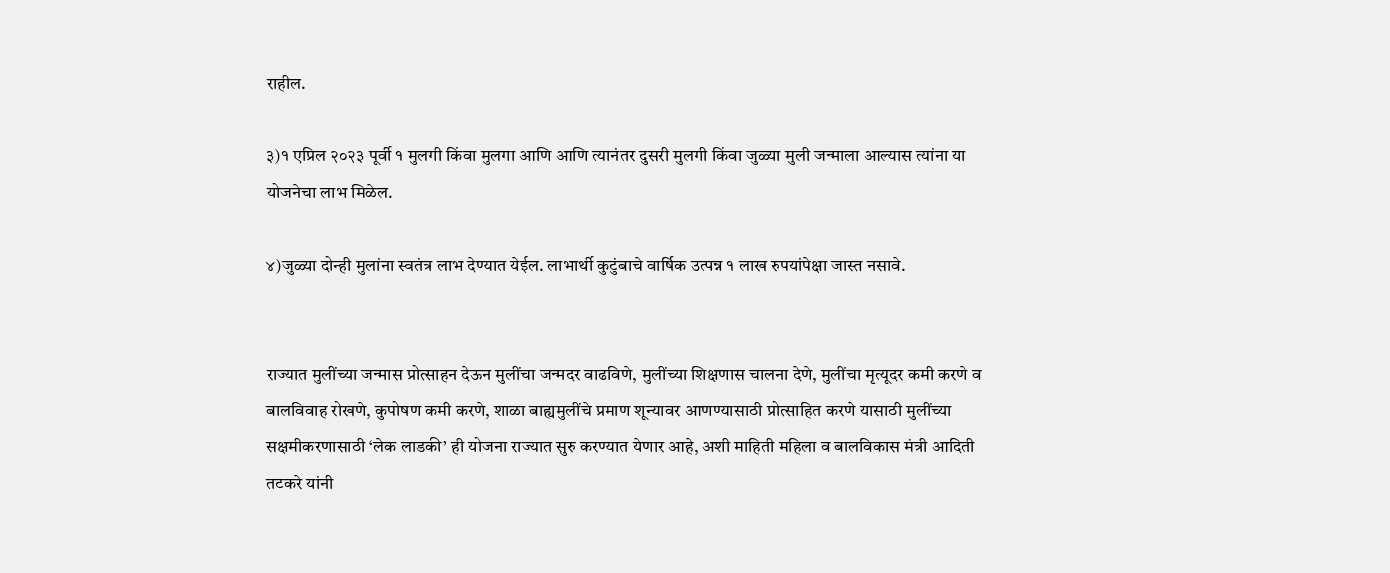राहील.

३)१ एप्रिल २०२३ पूर्वी १ मुलगी किंवा मुलगा आणि आणि त्यानंतर दुसरी मुलगी किंवा जुळ्या मुली जन्माला आल्यास त्यांना या योजनेचा लाभ मिळेल.

४)जुळ्या दोन्ही मुलांना स्वतंत्र लाभ देण्यात येईल. लाभार्थी कुटुंबाचे वार्षिक उत्पन्न १ लाख रुपयांपेक्षा जास्त नसावे.


राज्यात मुलींच्या जन्मास प्रोत्साहन देऊन मुलींचा जन्मदर वाढविणे, मुलींच्या शिक्षणास चालना देणे, मुलींचा मृत्यूदर कमी करणे व बालविवाह रोखणे, कुपोषण कमी करणे, शाळा बाह्यमुलींचे प्रमाण शून्यावर आणण्यासाठी प्रोत्साहित करणे यासाठी मुलींच्या सक्षमीकरणासाठी ‘लेक लाडकी’ ही योजना राज्यात सुरु करण्यात येणार आहे, अशी माहिती महिला व बालविकास मंत्री आदिती तटकरे यांनी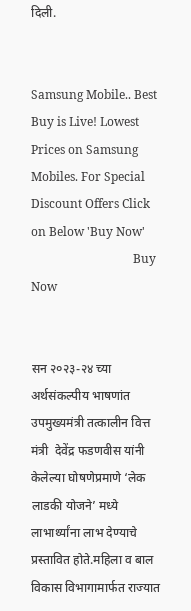दिली.


Samsung Mobile.. Best Buy is Live! Lowest Prices on Samsung Mobiles. For Special Discount Offers Click on Below 'Buy Now'
                                  Buy Now


सन २०२३-२४ च्या अर्थसंकल्पीय भाषणांत उपमुख्यमंत्री तत्कालीन वित्त मंत्री  देवेंद्र फडणवीस यांनी केलेल्या घोषणेप्रमाणे ‘लेक लाडकी योजने’ मध्ये लाभार्थ्यांना लाभ देण्याचे प्रस्तावित होते.महिला व बाल विकास विभागामार्फत राज्यात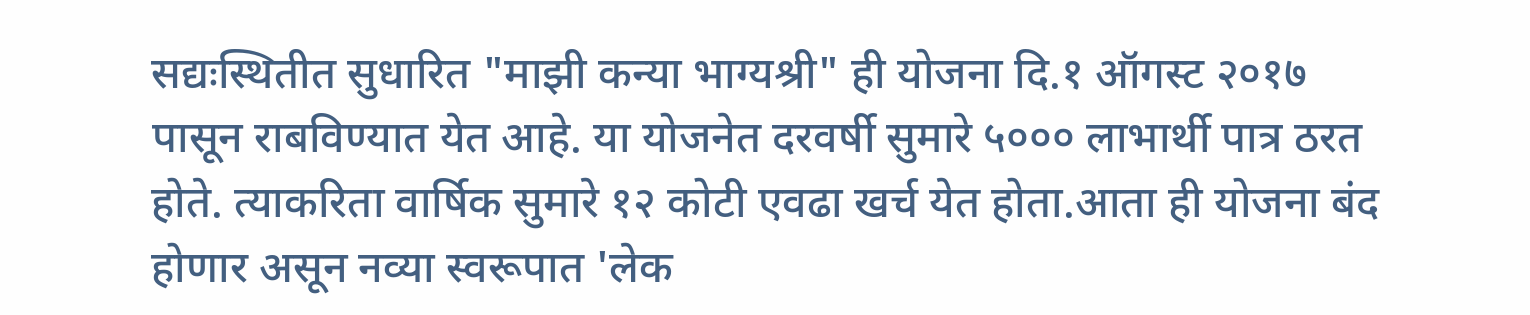सद्यःस्थितीत सुधारित "माझी कन्या भाग्यश्री" ही योजना दि.१ ऑगस्ट २०१७ पासून राबविण्यात येत आहे. या योजनेत दरवर्षी सुमारे ५००० लाभार्थी पात्र ठरत होते. त्याकरिता वार्षिक सुमारे १२ कोटी एवढा खर्च येत होता.आता ही योजना बंद होणार असून नव्या स्वरूपात 'लेक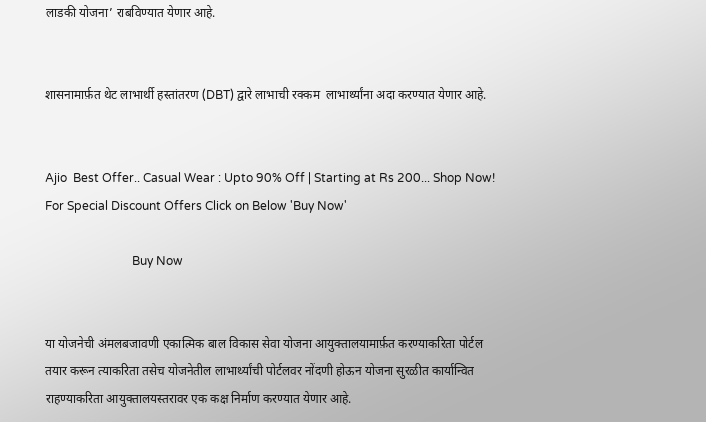लाडकी योजना’ राबविण्यात येणार आहे.


शासनामार्फ़त थेट लाभार्थी हस्तांतरण (DBT) द्वारे लाभाची रक्कम  लाभार्थ्यांना अदा करण्यात येणार आहे.


Ajio  Best Offer.. Casual Wear : Upto 90% Off | Starting at Rs 200... Shop Now!  For Special Discount Offers Click on Below 'Buy Now'

                             Buy Now


या योजनेची अंमलबजावणी एकात्मिक बाल विकास सेवा योजना आयुक्तालयामार्फ़त करण्याकरिता पोर्टल तयार करून त्याकरिता तसेच योजनेतील लाभार्थ्यांची पोर्टलवर नोंदणी होऊन योजना सुरळीत कार्यान्वित राहण्याकरिता आयुक्तालयस्तरावर एक कक्ष निर्माण करण्यात येणार आहे.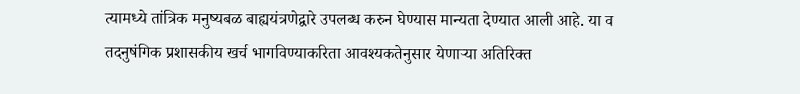त्यामध्ये तांत्रिक मनुष्यबळ बाह्ययंत्रणेद्वारे उपलब्ध करुन घेण्यास मान्यता देण्यात आली आहे. या व तदनुषंगिक प्रशासकीय खर्च भागविण्याकरिता आवश्यकतेनुसार येणाऱ्या अतिरिक्त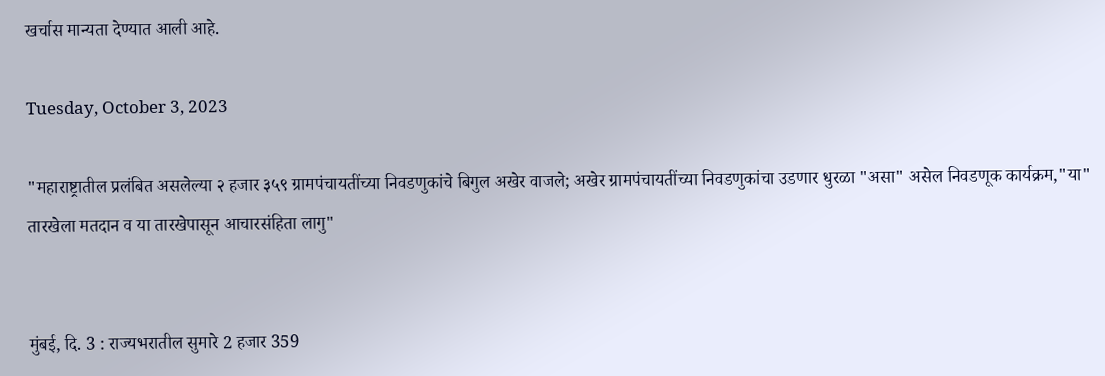खर्चास मान्यता देण्यात आली आहे.

Tuesday, October 3, 2023

"महाराष्ट्रातील प्रलंबित असलेल्या २ हजार ३५९ ग्रामपंचायतींच्या निवडणुकांचे बिगुल अखेर वाजले; अखेर ग्रामपंचायतींच्या निवडणुकांचा उडणार धुरळा "असा" असेल निवडणूक कार्यक्रम,"या" तारखेला मतदान व या तारखेपासून आचारसंहिता लागु"


मुंबई, दि. 3 : राज्यभरातील सुमारे 2 हजार 359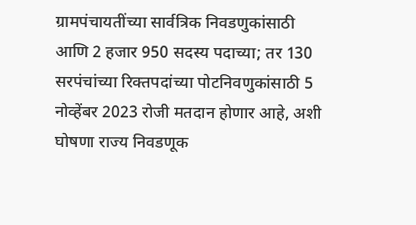ग्रामपंचायतींच्या सार्वत्रिक निवडणुकांसाठी आणि 2 हजार 950 सदस्य पदाच्या; तर 130 सरपंचांच्या रिक्तपदांच्या पोटनिवणुकांसाठी 5 नोव्हेंबर 2023 रोजी मतदान होणार आहे, अशी घोषणा राज्य निवडणूक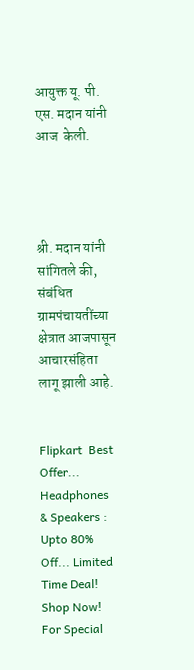आयुक्त यू. पी. एस. मदान यांनी आज  केली.




श्री. मदान यांनी सांगितले की, संबंधित ग्रामपंचायतींच्या क्षेत्रात आजपासून आचारसंहिता लागू झाली आहे.


Flipkart  Best Offer... Headphones & Speakers : Upto 80% Off... Limited Time Deal!  Shop Now!  For Special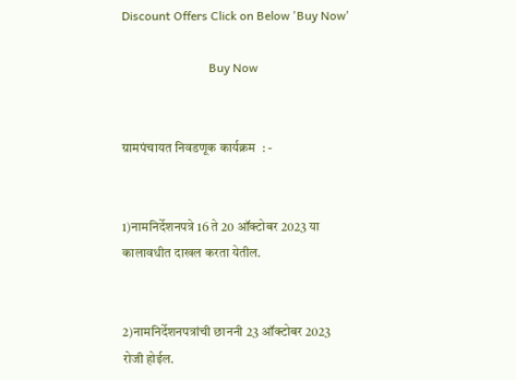Discount Offers Click on Below 'Buy Now'

                             Buy Now


ग्रामपंचायत निवडणूक कार्यक्रम  : -


1)नामनिर्देशनपत्रे 16 ते 20 ऑक्टोबर 2023 या कालावधीत दाखल करता येतील.


2)नामनिर्देशनपत्रांची छाननी 23 ऑक्टोबर 2023 रोजी होईल.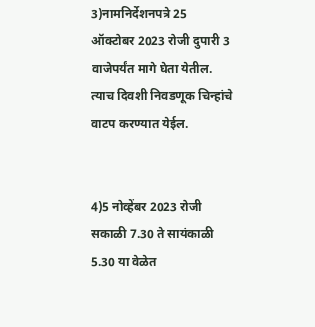3)नामनिर्देशनपत्रे 25 ऑक्टोबर 2023 रोजी दुपारी 3 वाजेपर्यंत मागे घेता येतील. त्याच दिवशी निवडणूक चिन्हांचे वाटप करण्यात येईल.


4)5 नोव्हेंबर 2023 रोजी सकाळी 7.30 ते सायंकाळी 5.30 या वेळेत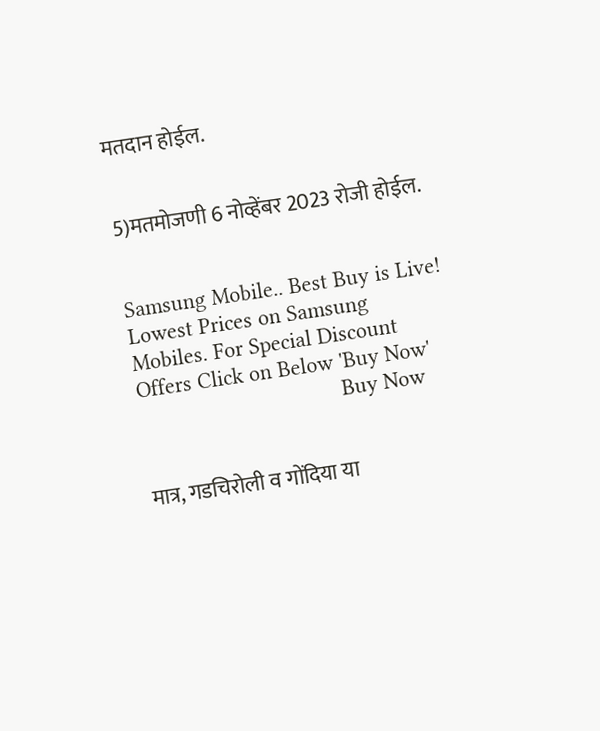मतदान होईल.


5)मतमोजणी 6 नोव्हेंबर 2023 रोजी होईल.


Samsung Mobile.. Best Buy is Live! Lowest Prices on Samsung Mobiles. For Special Discount Offers Click on Below 'Buy Now'
                                  Buy Now


मात्र, गडचिरोली व गोंदिया या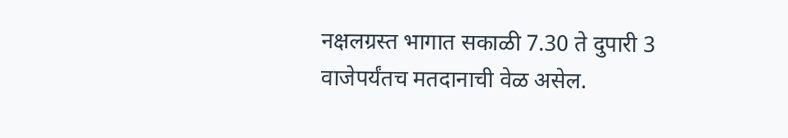नक्षलग्रस्त भागात सकाळी 7.30 ते दुपारी 3 वाजेपर्यंतच मतदानाची वेळ असेल.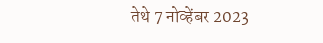तेथे 7 नोव्हेंबर 2023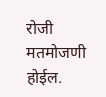रोजी मतमोजणी होईल.